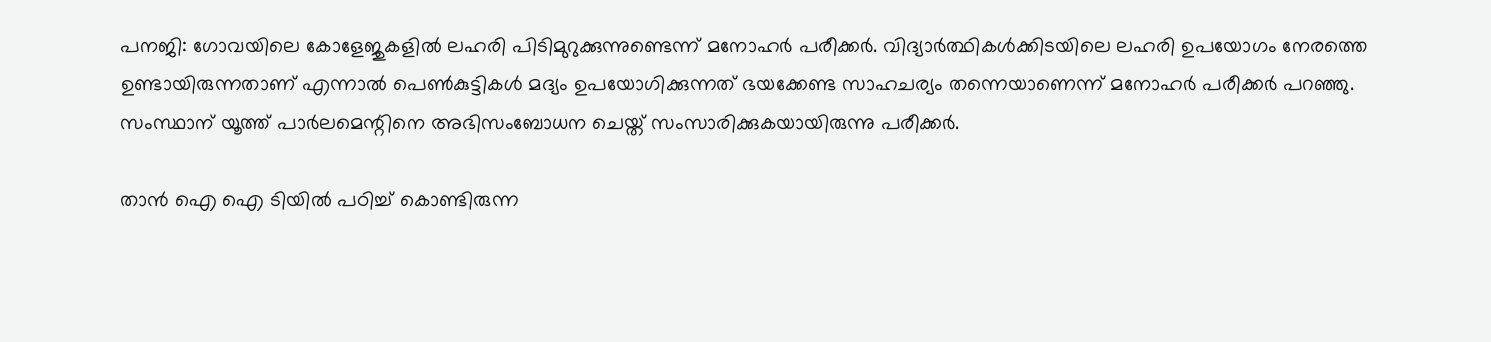പനജി: ഗോവയിലെ കോളേജുകളില്‍ ലഹരി പിടിമുറുക്കുന്നുണ്ടെന്ന് മനോഹര്‍ പരീക്കര്‍. വിദ്യാര്‍ത്ഥികള്‍ക്കിടയിലെ ലഹരി ഉപയോഗം നേരത്തെ ഉണ്ടായിരുന്നതാണ് എന്നാല്‍ പെണ്‍കുട്ടികള്‍ മദ്യം ഉപയോഗിക്കുന്നത് ഭയക്കേണ്ട സാഹചര്യം തന്നെയാണെന്ന് മനോഹര്‍ പരീക്കര്‍ പറഞ്ഞു. സംസ്ഥാന് യൂത്ത് പാര്‍ലമെന്റിനെ അഭിസംബോധന ചെയ്ത് സംസാരിക്കുകയായിരുന്നു പരീക്കര്‍.

താന്‍ ഐ ഐ ടിയില്‍ പഠിച്ച് കൊണ്ടിരുന്ന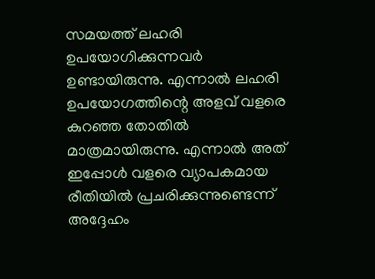സമയത്ത് ലഹരി ഉപയോഗിക്കുന്നവര്‍ ഉണ്ടായിരുന്നു. എന്നാല്‍ ലഹരി ഉപയോഗത്തിന്റെ അളവ് വളരെ കുറഞ്ഞ തോതില്‍ മാത്രമായിരുന്നു. എന്നാല്‍ അത് ഇപ്പോള്‍ വളരെ വ്യാപകമായ രീതിയില്‍ പ്രചരിക്കുന്നുണ്ടെന്ന് അദ്ദേഹം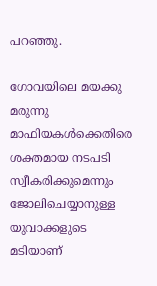പറഞ്ഞു.

ഗോവയിലെ മയക്കു മരുന്നു മാഫിയകള്‍ക്കെതിരെ ശക്തമായ നടപടി സ്വീകരിക്കുമെന്നും ജോലിചെയ്യാനുള്ള യുവാക്കളുടെ മടിയാണ്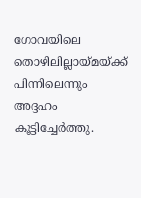ഗോവയിലെ തൊഴിലില്ലായ്മയ്ക്ക് പിന്നിലെന്നും അദ്ദഹം കൂട്ടിച്ചേര്‍ത്തു.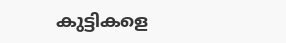കുട്ടികളെ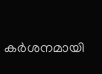കര്‍ശനമായി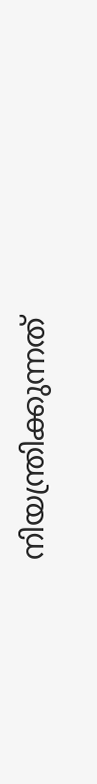നിയന്ത്രിക്കുന്നത്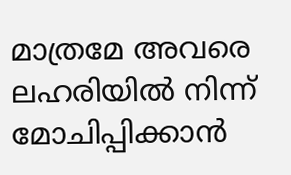മാത്രമേ അവരെ ലഹരിയില്‍ നിന്ന് മോചിപ്പിക്കാന്‍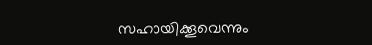സഹായിക്കൂവെന്നും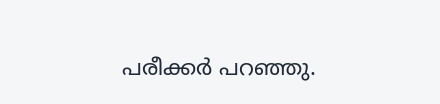പരീക്കര്‍ പറഞ്ഞു.